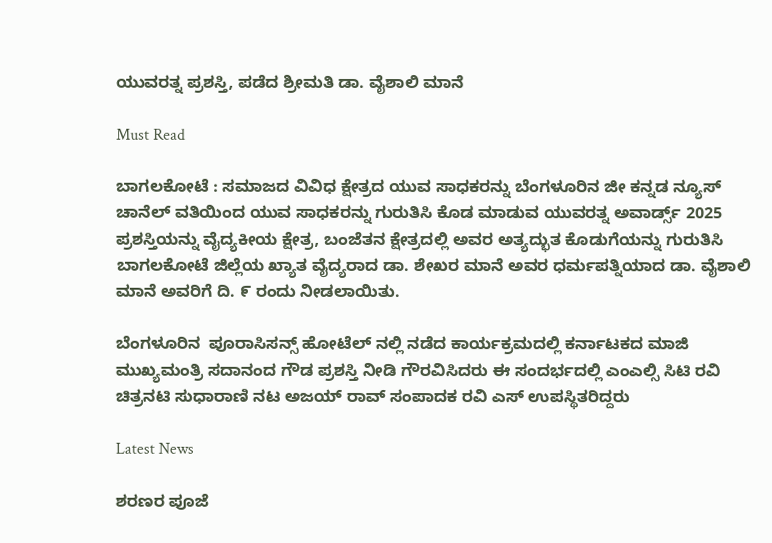ಯುವರತ್ನ ಪ್ರಶಸ್ತಿ, ಪಡೆದ ಶ್ರೀಮತಿ ಡಾ. ವೈಶಾಲಿ ಮಾನೆ

Must Read

ಬಾಗಲಕೋಟೆ : ಸಮಾಜದ ವಿವಿಧ ಕ್ಷೇತ್ರದ ಯುವ ಸಾಧಕರನ್ನು ಬೆಂಗಳೂರಿನ ಜೀ ಕನ್ನಡ ನ್ಯೂಸ್ ಚಾನೆಲ್ ವತಿಯಿಂದ ಯುವ ಸಾಧಕರನ್ನು ಗುರುತಿಸಿ ಕೊಡ ಮಾಡುವ ಯುವರತ್ನ ಅವಾರ್ಡ್ಸ್ 2025 ಪ್ರಶಸ್ತಿಯನ್ನು ವೈದ್ಯಕೀಯ ಕ್ಷೇತ್ರ, ಬಂಜೆತನ ಕ್ಷೇತ್ರದಲ್ಲಿ ಅವರ ಅತ್ಯದ್ಭುತ ಕೊಡುಗೆಯನ್ನು ಗುರುತಿಸಿ ಬಾಗಲಕೋಟೆ ಜಿಲ್ಲೆಯ ಖ್ಯಾತ ವೈದ್ಯರಾದ ಡಾ. ಶೇಖರ ಮಾನೆ ಅವರ ಧರ್ಮಪತ್ನಿಯಾದ ಡಾ. ವೈಶಾಲಿ ಮಾನೆ ಅವರಿಗೆ ದಿ. ೯ ರಂದು ನೀಡಲಾಯಿತು.

ಬೆಂಗಳೂರಿನ  ಪೂರಾಸಿಸನ್ಸ್ ಹೋಟೆಲ್ ನಲ್ಲಿ ನಡೆದ ಕಾರ್ಯಕ್ರಮದಲ್ಲಿ ಕರ್ನಾಟಕದ ಮಾಜಿ ಮುಖ್ಯಮಂತ್ರಿ ಸದಾನಂದ ಗೌಡ ಪ್ರಶಸ್ತಿ ನೀಡಿ ಗೌರವಿಸಿದರು ಈ ಸಂದರ್ಭದಲ್ಲಿ ಎಂಎಲ್ಸಿ ಸಿಟಿ ರವಿ ಚಿತ್ರನಟಿ ಸುಧಾರಾಣಿ ನಟ ಅಜಯ್ ರಾವ್ ಸಂಪಾದಕ ರವಿ ಎಸ್ ಉಪಸ್ಥಿತರಿದ್ದರು

Latest News

ಶರಣರ ಪೂಜೆ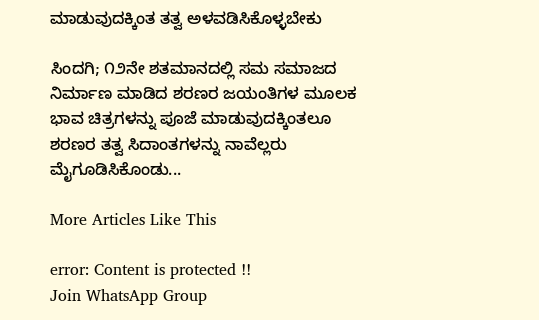ಮಾಡುವುದಕ್ಕಿಂತ ತತ್ವ ಅಳವಡಿಸಿಕೊಳ್ಳಬೇಕು

ಸಿಂದಗಿ; ೧೨ನೇ ಶತಮಾನದಲ್ಲಿ ಸಮ ಸಮಾಜದ ನಿರ್ಮಾಣ ಮಾಡಿದ ಶರಣರ ಜಯಂತಿಗಳ ಮೂಲಕ ಭಾವ ಚಿತ್ರಗಳನ್ನು ಪೂಜೆ ಮಾಡುವುದಕ್ಕಿಂತಲೂ ಶರಣರ ತತ್ವ ಸಿದಾಂತಗಳನ್ನು ನಾವೆಲ್ಲರು ಮೈಗೂಡಿಸಿಕೊಂಡು...

More Articles Like This

error: Content is protected !!
Join WhatsApp Group